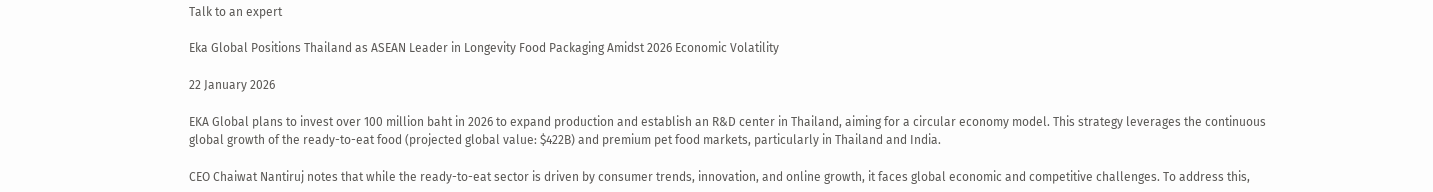Talk to an expert

Eka Global Positions Thailand as ASEAN Leader in Longevity Food Packaging Amidst 2026 Economic Volatility

22 January 2026

EKA Global plans to invest over 100 million baht in 2026 to expand production and establish an R&D center in Thailand, aiming for a circular economy model. This strategy leverages the continuous global growth of the ready-to-eat food (projected global value: $422B) and premium pet food markets, particularly in Thailand and India.

CEO Chaiwat Nantiruj notes that while the ready-to-eat sector is driven by consumer trends, innovation, and online growth, it faces global economic and competitive challenges. To address this,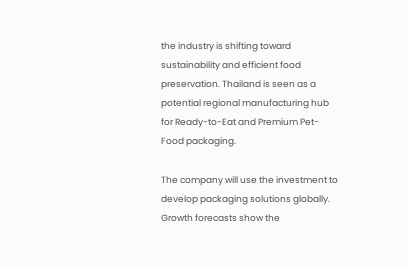the industry is shifting toward sustainability and efficient food preservation. Thailand is seen as a potential regional manufacturing hub for Ready-to-Eat and Premium Pet-Food packaging.

The company will use the investment to develop packaging solutions globally. Growth forecasts show the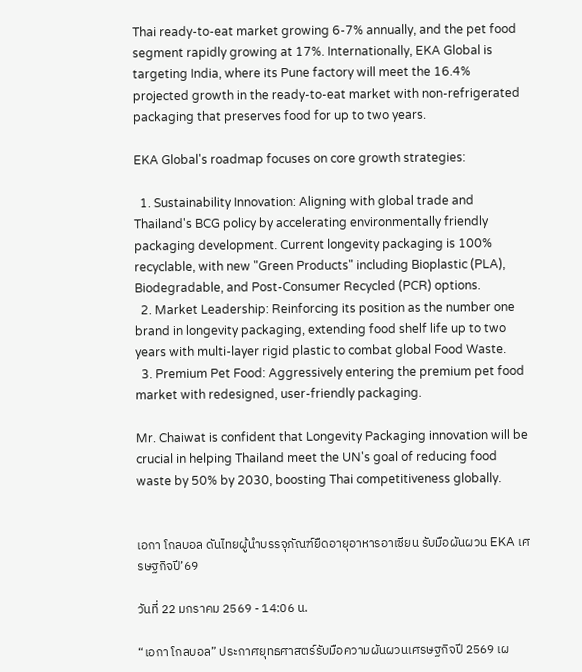Thai ready-to-eat market growing 6-7% annually, and the pet food segment rapidly growing at 17%. Internationally, EKA Global is targeting India, where its Pune factory will meet the 16.4% projected growth in the ready-to-eat market with non-refrigerated packaging that preserves food for up to two years.

EKA Global's roadmap focuses on core growth strategies:

  1. Sustainability Innovation: Aligning with global trade and Thailand's BCG policy by accelerating environmentally friendly packaging development. Current longevity packaging is 100% recyclable, with new "Green Products" including Bioplastic (PLA), Biodegradable, and Post-Consumer Recycled (PCR) options.
  2. Market Leadership: Reinforcing its position as the number one brand in longevity packaging, extending food shelf life up to two years with multi-layer rigid plastic to combat global Food Waste.
  3. Premium Pet Food: Aggressively entering the premium pet food market with redesigned, user-friendly packaging.

Mr. Chaiwat is confident that Longevity Packaging innovation will be crucial in helping Thailand meet the UN's goal of reducing food waste by 50% by 2030, boosting Thai competitiveness globally.


เอกา โกลบอล ดันไทยผู้นำบรรจุภัณฑ์ยืดอายุอาหารอาเซียน รับมือผันผวน EKA เศรษฐกิจปี’69

วันที่ 22 มกราคม 2569 - 14:06 น.

“เอกา โกลบอล” ประกาศยุทธศาสตร์รับมือความผันผวนเศรษฐกิจปี 2569 เผ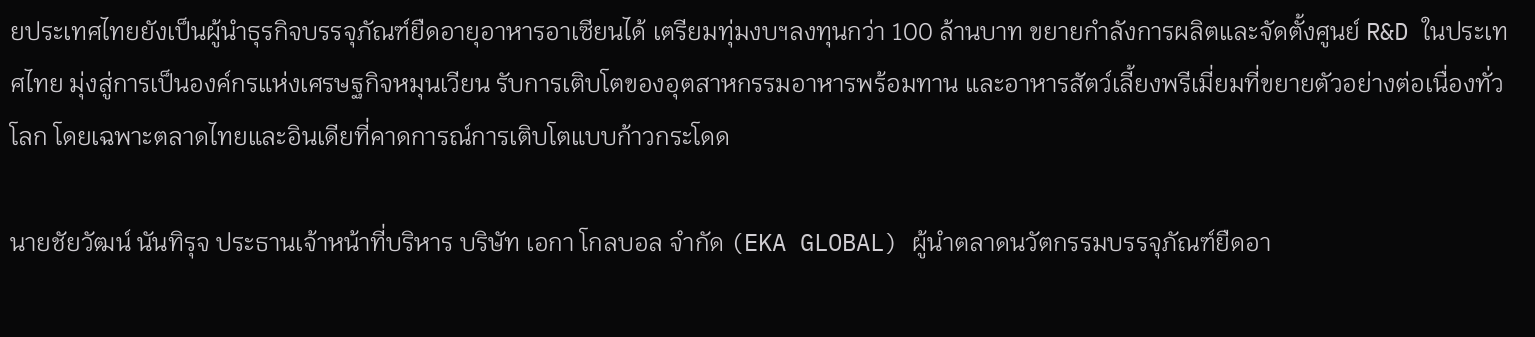ยประเทศไทยยังเป็นผู้นำธุรกิจบรรจุภัณฑ์ยืดอายุอาหารอาเซียนได้ เตรียมทุ่มงบฯลงทุนกว่า 100 ล้านบาท ขยายกำลังการผลิตและจัดตั้งศูนย์ R&D ในประเทศไทย มุ่งสู่การเป็นองค์กรแห่งเศรษฐกิจหมุนเวียน รับการเติบโตของอุตสาหกรรมอาหารพร้อมทาน และอาหารสัตว์เลี้ยงพรีเมี่ยมที่ขยายตัวอย่างต่อเนื่องทั่วโลก โดยเฉพาะตลาดไทยและอินเดียที่คาดการณ์การเติบโตแบบก้าวกระโดด

นายชัยวัฒน์ นันทิรุจ ประธานเจ้าหน้าที่บริหาร บริษัท เอกา โกลบอล จำกัด (EKA GLOBAL) ผู้นำตลาดนวัตกรรมบรรจุภัณฑ์ยืดอา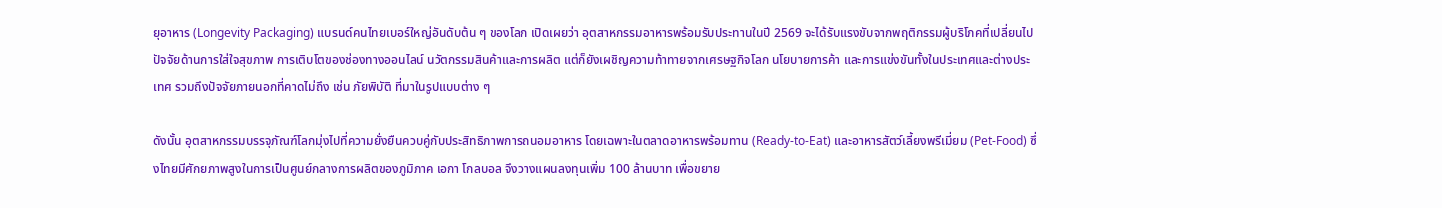ยุอาหาร (Longevity Packaging) แบรนด์คนไทยเบอร์ใหญ่อันดับต้น ๆ ของโลก เปิดเผยว่า อุตสาหกรรมอาหารพร้อมรับประทานในปี 2569 จะได้รับแรงขับจากพฤติกรรมผู้บริโภคที่เปลี่ยนไปปัจจัยด้านการใส่ใจสุขภาพ การเติบโตของช่องทางออนไลน์ นวัตกรรมสินค้าและการผลิต แต่ก็ยังเผชิญความท้าทายจากเศรษฐกิจโลก นโยบายการค้า และการแข่งขันทั้งในประเทศและต่างประเทศ รวมถึงปัจจัยภายนอกที่คาดไม่ถึง เช่น ภัยพิบัติ ที่มาในรูปแบบต่าง ๆ

ดังนั้น อุตสาหกรรมบรรจุภัณฑ์โลกมุ่งไปที่ความยั่งยืนควบคู่กับประสิทธิภาพการถนอมอาหาร โดยเฉพาะในตลาดอาหารพร้อมทาน (Ready-to-Eat) และอาหารสัตว์เลี้ยงพรีเมี่ยม (Pet-Food) ซึ่งไทยมีศักยภาพสูงในการเป็นศูนย์กลางการผลิตของภูมิภาค เอกา โกลบอล จึงวางแผนลงทุนเพิ่ม 100 ล้านบาท เพื่อขยาย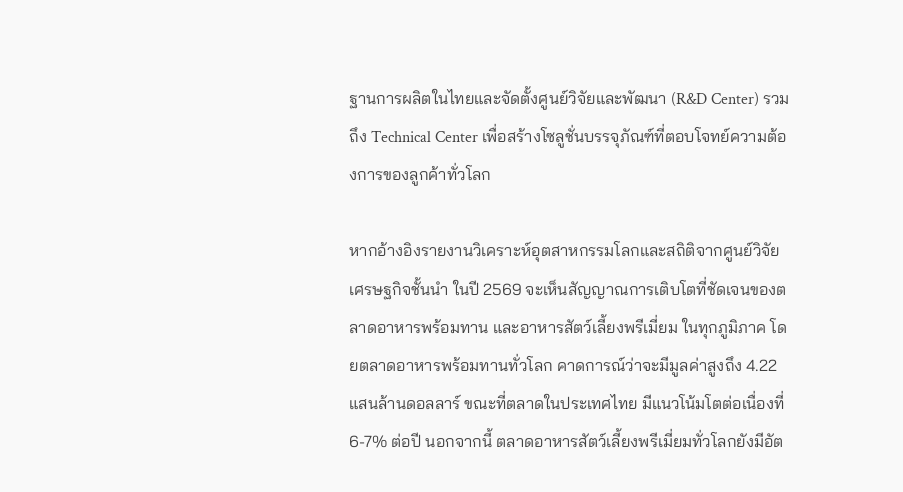ฐานการผลิตในไทยและจัดตั้งศูนย์วิจัยและพัฒนา (R&D Center) รวมถึง Technical Center เพื่อสร้างโซลูชั่นบรรจุภัณฑ์ที่ตอบโจทย์ความต้องการของลูกค้าทั่วโลก

หากอ้างอิงรายงานวิเคราะห์อุตสาหกรรมโลกและสถิติจากศูนย์วิจัยเศรษฐกิจชั้นนำ ในปี 2569 จะเห็นสัญญาณการเติบโตที่ชัดเจนของตลาดอาหารพร้อมทาน และอาหารสัตว์เลี้ยงพรีเมี่ยม ในทุกภูมิภาค โดยตลาดอาหารพร้อมทานทั่วโลก คาดการณ์ว่าจะมีมูลค่าสูงถึง 4.22 แสนล้านดอลลาร์ ขณะที่ตลาดในประเทศไทย มีแนวโน้มโตต่อเนื่องที่ 6-7% ต่อปี นอกจากนี้ ตลาดอาหารสัตว์เลี้ยงพรีเมี่ยมทั่วโลกยังมีอัต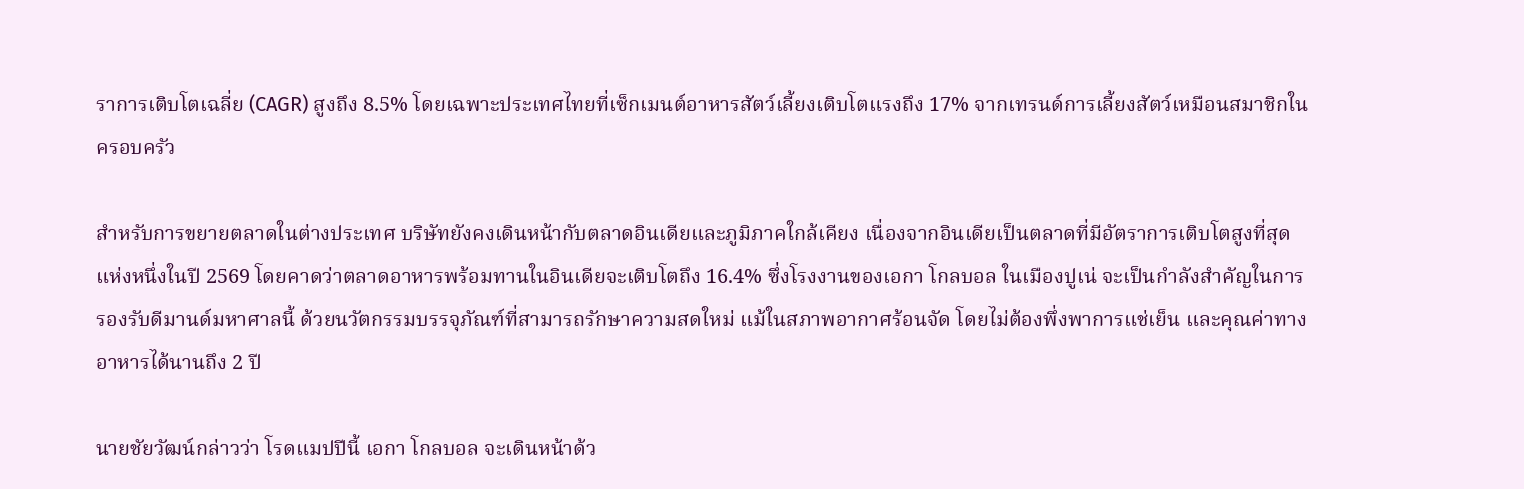ราการเติบโตเฉลี่ย (CAGR) สูงถึง 8.5% โดยเฉพาะประเทศไทยที่เซ็กเมนต์อาหารสัตว์เลี้ยงเติบโตแรงถึง 17% จากเทรนด์การเลี้ยงสัตว์เหมือนสมาชิกในครอบครัว

สำหรับการขยายตลาดในต่างประเทศ บริษัทยังคงเดินหน้ากับตลาดอินเดียและภูมิภาคใกล้เคียง เนื่องจากอินเดียเป็นตลาดที่มีอัตราการเติบโตสูงที่สุดแห่งหนึ่งในปี 2569 โดยคาดว่าตลาดอาหารพร้อมทานในอินเดียจะเติบโตถึง 16.4% ซึ่งโรงงานของเอกา โกลบอล ในเมืองปูเน่ จะเป็นกำลังสำคัญในการรองรับดีมานด์มหาศาลนี้ ด้วยนวัตกรรมบรรจุภัณฑ์ที่สามารถรักษาความสดใหม่ แม้ในสภาพอากาศร้อนจัด โดยไม่ต้องพึ่งพาการแช่เย็น และคุณค่าทางอาหารได้นานถึง 2 ปี

นายชัยวัฒน์กล่าวว่า โรดแมปปีนี้ เอกา โกลบอล จะเดินหน้าด้ว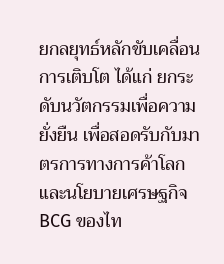ยกลยุทธ์หลักขับเคลื่อนการเติบโต ได้แก่ ยกระดับนวัตกรรมเพื่อความยั่งยืน เพื่อสอดรับกับมาตรการทางการค้าโลกและนโยบายเศรษฐกิจ BCG ของไท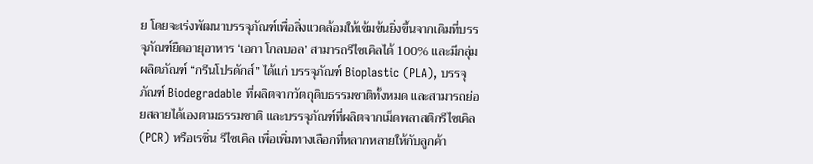ย โดยจะเร่งพัฒนาบรรจุภัณฑ์เพื่อสิ่งแวดล้อมให้เข้มข้นยิ่งขึ้นจากเดิมที่บรรจุภัณฑ์ยืดอายุอาหาร ‘เอกา โกลบอล’ สามารถรีไซเคิลได้ 100% และมีกลุ่มผลิตภัณฑ์ “กรีนโปรดักส์” ได้แก่ บรรจุภัณฑ์ Bioplastic (PLA), บรรจุภัณฑ์ Biodegradable ที่ผลิตจากวัตถุดิบธรรมชาติทั้งหมด และสามารถย่อยสลายได้เองตามธรรมชาติ และบรรจุภัณฑ์ที่ผลิตจากเม็ดพลาสติกรีไซเคิล (PCR) หรือเรซิ่น รีไซเคิล เพื่อเพิ่มทางเลือกที่หลากหลายให้กับลูกค้า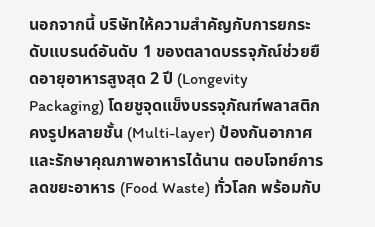นอกจากนี้ บริษัทให้ความสำคัญกับการยกระดับแบรนด์อันดับ 1 ของตลาดบรรจุภัณ์ช่วยยืดอายุอาหารสูงสุด 2 ปี (Longevity Packaging) โดยชูจุดแข็งบรรจุภัณฑ์พลาสติกคงรูปหลายชั้น (Multi-layer) ป้องกันอากาศและรักษาคุณภาพอาหารได้นาน ตอบโจทย์การลดขยะอาหาร (Food Waste) ทั่วโลก พร้อมกับ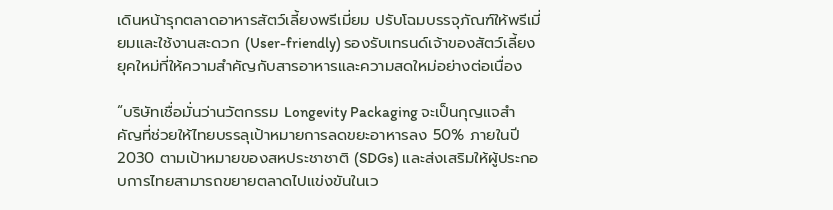เดินหน้ารุกตลาดอาหารสัตว์เลี้ยงพรีเมี่ยม ปรับโฉมบรรจุภัณฑ์ให้พรีเมี่ยมและใช้งานสะดวก (User-friendly) รองรับเทรนด์เจ้าของสัตว์เลี้ยงยุคใหม่ที่ให้ความสำคัญกับสารอาหารและความสดใหม่อย่างต่อเนื่อง

“บริษัทเชื่อมั่นว่านวัตกรรม Longevity Packaging จะเป็นกุญแจสำคัญที่ช่วยให้ไทยบรรลุเป้าหมายการลดขยะอาหารลง 50% ภายในปี 2030 ตามเป้าหมายของสหประชาชาติ (SDGs) และส่งเสริมให้ผู้ประกอบการไทยสามารถขยายตลาดไปแข่งขันในเว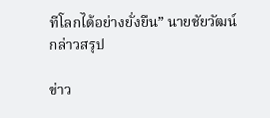ทีโลกได้อย่างยั่งยืน” นายชัยวัฒน์กล่าวสรุป

ข่าว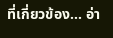ที่เกี่ยวข้อง... อ่า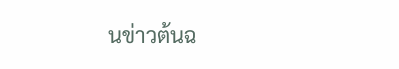นข่าวต้นฉ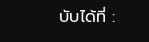บับได้ที่ :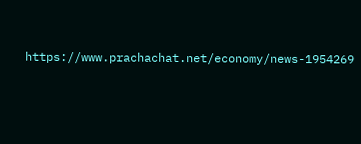https://www.prachachat.net/economy/news-1954269